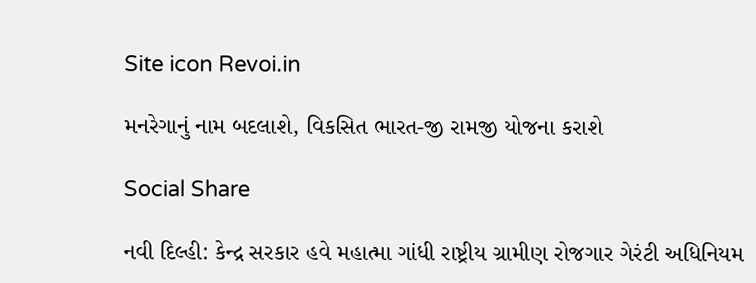Site icon Revoi.in

મનરેગાનું નામ બદલાશે, વિકસિત ભારત-જી રામજી યોજના કરાશે

Social Share

નવી દિલ્હી: કેન્દ્ર સરકાર હવે મહાત્મા ગાંધી રાષ્ટ્રીય ગ્રામીણ રોજગાર ગેરંટી અધિનિયમ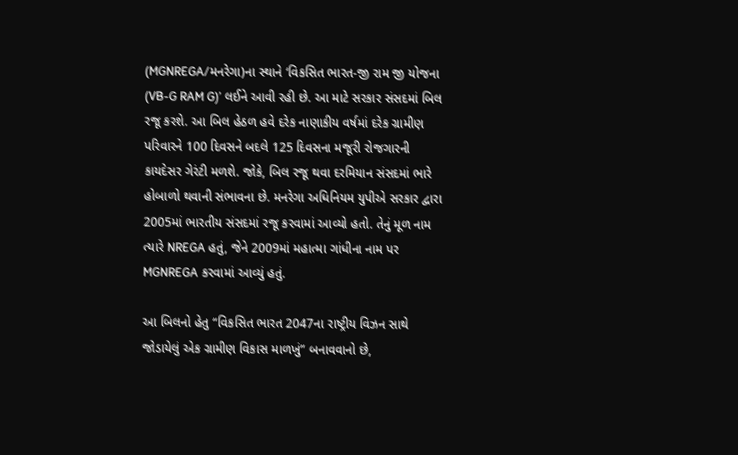(MGNREGA/મનરેગા)ના સ્થાને ‘વિકસિત ભારત-જી રામ જી યોજના (VB-G RAM G)’ લઈને આવી રહી છે. આ માટે સરકાર સંસદમાં બિલ રજૂ કરશે. આ બિલ હેઠળ હવે દરેક નાણાકીય વર્ષમાં દરેક ગ્રામીણ પરિવારને 100 દિવસને બદલે 125 દિવસના મજૂરી રોજગારની કાયદેસર ગેરંટી મળશે. જોકે, બિલ રજૂ થવા દરમિયાન સંસદમાં ભારે હોબાળો થવાની સંભાવના છે. મનરેગા અધિનિયમ યુપીએ સરકાર દ્વારા 2005માં ભારતીય સંસદમાં રજૂ કરવામાં આવ્યો હતો. તેનું મૂળ નામ ત્યારે NREGA હતું, જેને 2009માં મહાત્મા ગાંધીના નામ પર MGNREGA કરવામાં આવ્યું હતું.

આ બિલનો હેતુ “વિકસિત ભારત 2047ના રાષ્ટ્રીય વિઝન સાથે જોડાયેલું એક ગ્રામીણ વિકાસ માળખું” બનાવવાનો છે,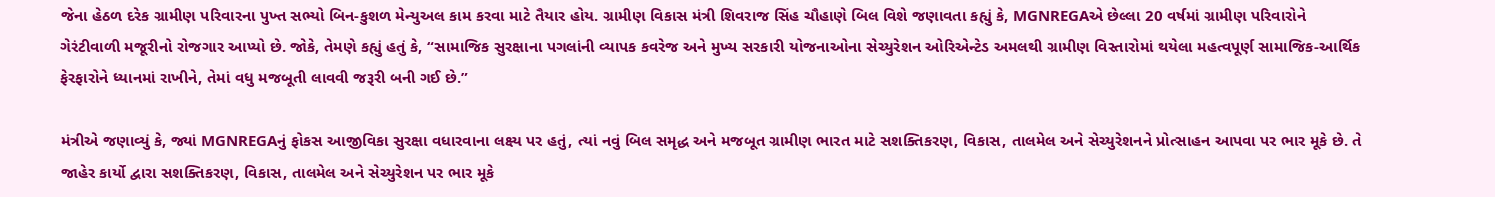જેના હેઠળ દરેક ગ્રામીણ પરિવારના પુખ્ત સભ્યો બિન-કુશળ મેન્યુઅલ કામ કરવા માટે તૈયાર હોય. ગ્રામીણ વિકાસ મંત્રી શિવરાજ સિંહ ચૌહાણે બિલ વિશે જણાવતા કહ્યું કે, MGNREGAએ છેલ્લા 20 વર્ષમાં ગ્રામીણ પરિવારોને ગેરંટીવાળી મજૂરીનો રોજગાર આપ્યો છે. જોકે, તેમણે કહ્યું હતું કે, “સામાજિક સુરક્ષાના પગલાંની વ્યાપક કવરેજ અને મુખ્ય સરકારી યોજનાઓના સેચ્યુરેશન ઓરિએન્ટેડ અમલથી ગ્રામીણ વિસ્તારોમાં થયેલા મહત્વપૂર્ણ સામાજિક-આર્થિક ફેરફારોને ધ્યાનમાં રાખીને, તેમાં વધુ મજબૂતી લાવવી જરૂરી બની ગઈ છે.”

મંત્રીએ જણાવ્યું કે, જ્યાં MGNREGAનું ફોકસ આજીવિકા સુરક્ષા વધારવાના લક્ષ્ય પર હતું, ત્યાં નવું બિલ સમૃદ્ધ અને મજબૂત ગ્રામીણ ભારત માટે સશક્તિકરણ, વિકાસ, તાલમેલ અને સેચ્યુરેશનને પ્રોત્સાહન આપવા પર ભાર મૂકે છે. તે જાહેર કાર્યો દ્વારા સશક્તિકરણ, વિકાસ, તાલમેલ અને સેચ્યુરેશન પર ભાર મૂકે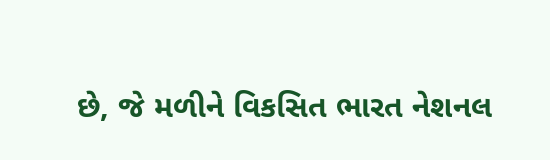છે, જે મળીને વિકસિત ભારત નેશનલ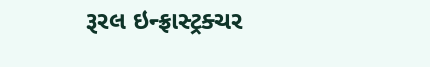રૂરલ ઇન્ફ્રાસ્ટ્રક્ચર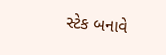સ્ટેક બનાવે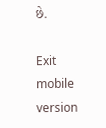છે.

Exit mobile version